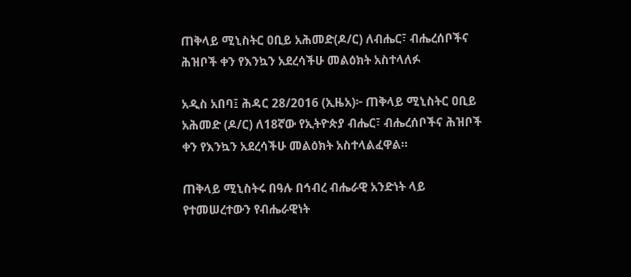ጠቅላይ ሚኒስትር ዐቢይ አሕመድ(ዶ/ር) ለብሔር፣ ብሔረሰቦችና ሕዝቦች ቀን የእንኳን አደረሳችሁ መልዕክት አስተላለፉ

አዲስ አበባ፤ ሕዳር 28/2016 (ኢዜአ)፦ ጠቅላይ ሚኒስትር ዐቢይ አሕመድ (ዶ/ር) ለ18ኛው የኢትዮጵያ ብሔር፣ ብሔረሰቦችና ሕዝቦች ቀን የእንኳን አደረሳችሁ መልዕክት አስተላልፈዋል።

ጠቅላይ ሚኒስትሩ በዓሉ በኅብረ ብሔራዊ አንድነት ላይ የተመሠረተውን የብሔራዊነት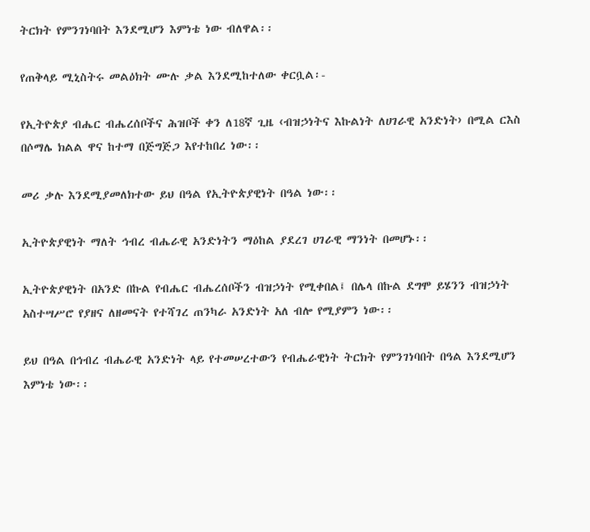ትርክት የምንገነባበት እንደሚሆን እምነቴ ነው ብለዋል፡፡

የጠቅላይ ሚኒስትሩ መልዕክት ሙሉ ቃል እንደሚከተለው ቀርቧል፡-

የኢትዮጵያ ብሔር ብሔረሰቦችና ሕዝቦች ቀን ለ18ኛ ጊዜ ‹ብዝኃነትና እኩልነት ለሀገራዊ አንድነት› በሚል ርእስ በሶማሌ ክልል ዋና ከተማ በጅግጅጋ እየተከበረ ነው፡፡

መሪ ቃሉ እንደሚያመለክተው ይህ በዓል የኢትዮጵያዊነት በዓል ነው፡፡

ኢትዮጵያዊነት ማለት ኅብረ ብሔራዊ አንድነትን ማዕከል ያደረገ ሀገራዊ ማንነት በመሆኑ፡፡

ኢትዮጵያዊነት በአንድ በኩል የብሔር ብሔረሰቦችን ብዝኃነት የሚቀበል፤ በሌላ በኩል ደግሞ ይሄንን ብዝኃነት አስተሣሥሮ የያዘና ለዘመናት የተሻገረ ጠንካራ አንድነት አለ ብሎ የሚያምን ነው፡፡

ይህ በዓል በኅብረ ብሔራዊ አንድነት ላይ የተመሠረተውን የብሔራዊነት ትርክት የምንገነባበት በዓል እንደሚሆን እምነቴ ነው፡፡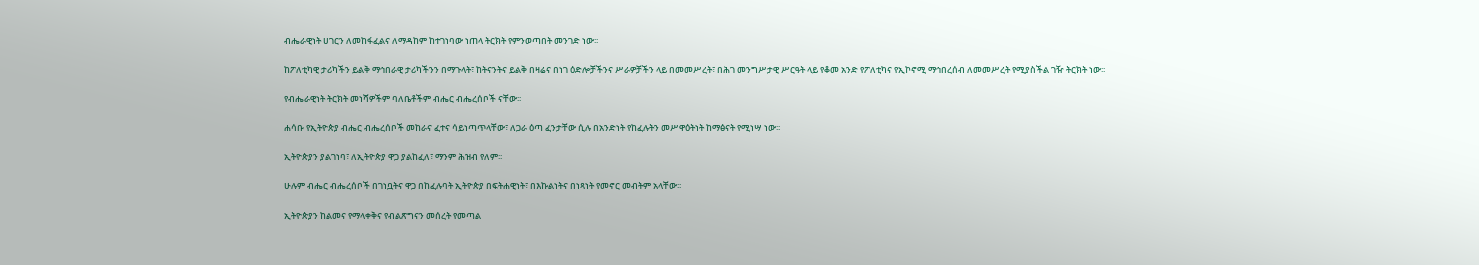ብሔራዊነት ሀገርን ለመከፋፈልና ለማዳከም ከተገነባው ነጠላ ትርክት የምንወጣበት መንገድ ነው፡፡

ከፖለቲካዊ ታሪካችን ይልቅ ማኅበራዊ ታሪካችንን በማጉላት፣ ከትናንትና ይልቅ በዛሬና በነገ ዕድሎቻችንና ሥራዎቻችን ላይ በመመሥረት፣ በሕገ መንግሥታዊ ሥርዓት ላይ የቆመ አንድ የፖለቲካና የኢኮኖሚ ማኅበረሰብ ለመመሥረት የሚያስችል ገዥ ትርክት ነው፡፡

የብሔራዊነት ትርክት መነሻዎችም ባለቤቶችም ብሔር ብሔረሰቦች ናቸው፡፡

ሐሳቡ የኢትዮጵያ ብሔር ብሔረሰቦች መከራና ፈተና ሳይነጣጥላቸው፣ ለጋራ ዕጣ ፈንታቸው ሲሉ በአንድነት የከፈሉትን መሥዋዕትነት ከማፅናት የሚነሣ ነው፡፡

ኢትዮጵያን ያልገነባ፣ ለኢትዮጵያ ዋጋ ያልከፈለ፣ ማንም ሕዝብ የለም፡፡

ሁሉም ብሔር ብሔረሰቦች በገነቧትና ዋጋ በከፈሉባት ኢትዮጵያ በፍትሐዊነት፣ በእኩልነትና በነጻነት የመኖር መብትም አላቸው፡፡

ኢትዮጵያን ከልመና የማላቀቅና የብልጽግናን መሰረት የመጣል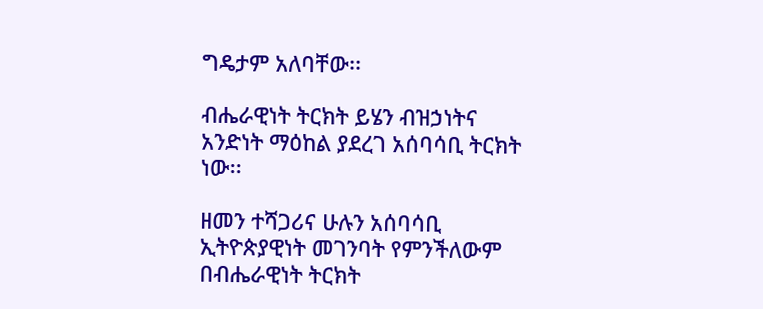ግዴታም አለባቸው፡፡

ብሔራዊነት ትርክት ይሄን ብዝኃነትና አንድነት ማዕከል ያደረገ አሰባሳቢ ትርክት ነው፡፡

ዘመን ተሻጋሪና ሁሉን አሰባሳቢ ኢትዮጵያዊነት መገንባት የምንችለውም በብሔራዊነት ትርክት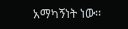አማካኝነት ነው፡፡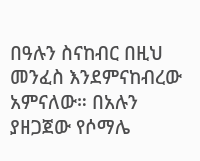በዓሉን ስናከብር በዚህ መንፈስ እንደምናከብረው አምናለው። በአሉን ያዘጋጀው የሶማሌ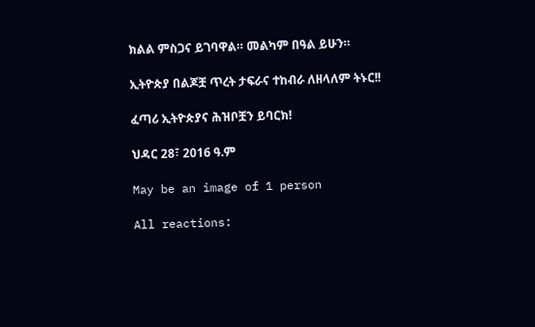ክልል ምስጋና ይገባዋል። መልካም በዓል ይሁን።

ኢትዮጵያ በልጆቿ ጥረት ታፍራና ተከብራ ለዘላለም ትኑር!!

ፈጣሪ ኢትዮጵያና ሕዝቦቿን ይባርክ!

ህዳር 28፣ 2016 ዓ.ም

May be an image of 1 person

All reactions: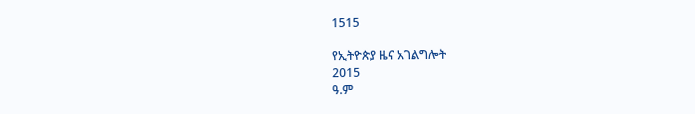1515

የኢትዮጵያ ዜና አገልግሎት
2015
ዓ.ም